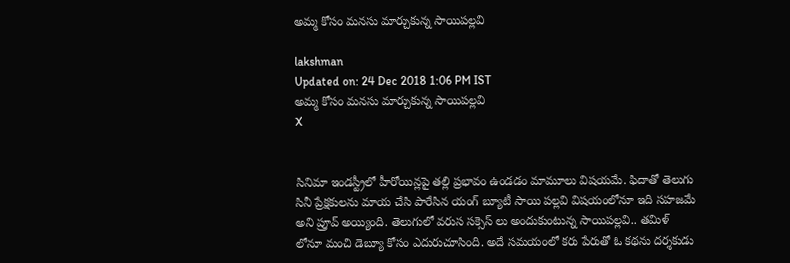అమ్మ కోసం మనసు మార్చుకున్న సాయిపల్లవి

lakshman
Updated on: 24 Dec 2018 1:06 PM IST
అమ్మ కోసం మనసు మార్చుకున్న సాయిపల్లవి
X


సినిమా ఇండస్ట్రీలో హీరోయిన్లపై తల్లి ప్రభావం ఉండడం మామూలు విషయమే. ఫిదాతో తెలుగు సినీ ప్రేక్షకులను మాయ చేసి పారేసిన యంగ్ బ్యూటీ సాయి పల్లవి విషయంలోనూ ఇది సహజమే అని ప్రూవ్ అయ్యింది. తెలుగులో వరుస సక్సెస్ లు అందుకుంటున్న సాయిపల్లవి.. తమిళ్ లోనూ మంచి డెబ్యూ కోసం ఎదురుచూసింది. అదే సమయంలో కరు పేరుతో ఓ కథను దర్శకుడు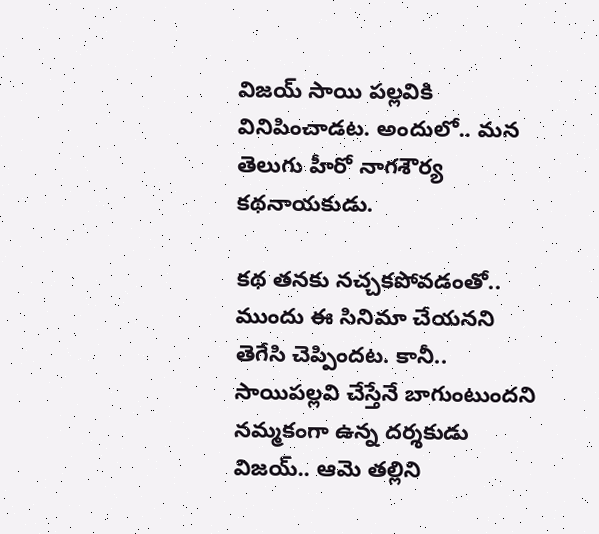విజయ్ సాయి పల్లవికి వినిపించాడట. అందులో.. మన తెలుగు హీరో నాగశౌర్య కథనాయకుడు.

కథ తనకు నచ్చకపోవడంతో.. ముందు ఈ సినిమా చేయనని తెగేసి చెప్పిందట. కానీ.. సాయిపల్లవి చేస్తేనే బాగుంటుందని నమ్మకంగా ఉన్న దర్శకుడు విజయ్.. ఆమె తల్లిని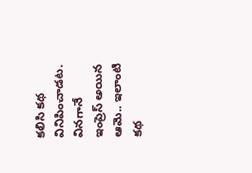కలిసి కథ వినిపించాడట. వినగానే ఇంప్రెస్ అయిన ఆమె.. ఇలాంటి కథ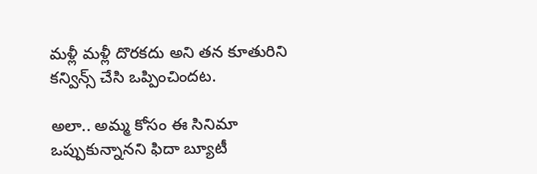మళ్లీ మళ్లీ దొరకదు అని తన కూతురిని కన్విన్స్ చేసి ఒప్పించిందట.

అలా.. అమ్మ కోసం ఈ సినిమా ఒప్పుకున్నానని ఫిదా బ్యూటీ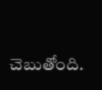చెబుతోంది.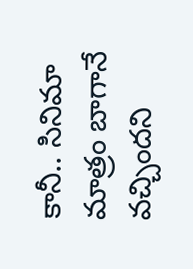కానీ.. సినిమా మాత్రం బాగానే వచ్చిందని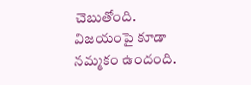చెబుతోంది. విజయంపై కూడా నమ్మకం ఉందంది.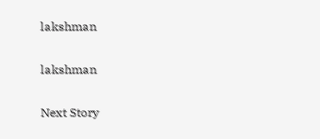lakshman

lakshman

Next Story